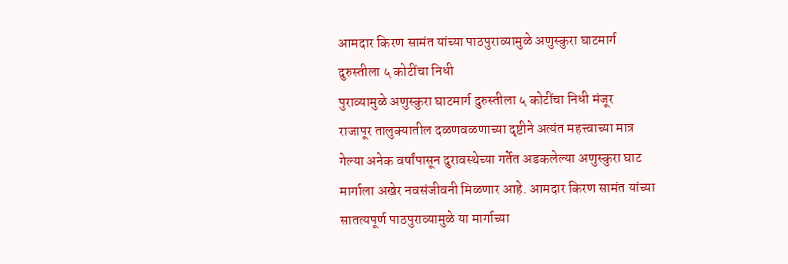आमदार किरण सामंत यांच्या पाठपुराव्यामुळे अणुस्कुरा घाटमार्ग दुरुस्तीला ५ कोटींचा निधी
पुराव्यामुळे अणुस्कुरा घाटमार्ग दुरुस्तीला ५ कोटींचा निधी मंजूर
राजापूर तालुक्यातील दळणवळणाच्या दृष्टीने अत्यंत महत्त्वाच्या मात्र गेल्या अनेक वर्षांपासून दुरावस्थेच्या गर्तेत अडकलेल्या अणुस्कुरा घाट मार्गाला अखेर नवसंजीवनी मिळणार आहे. आमदार किरण सामंत यांच्या सातत्यपूर्ण पाठपुराव्यामुळे या मार्गाच्या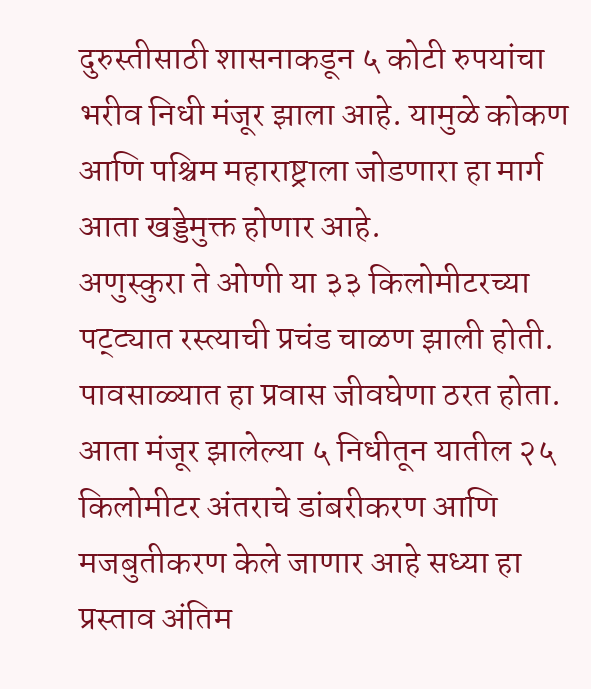दुरुस्तीसाठी शासनाकडून ५ कोटी रुपयांचा भरीव निधी मंजूर झाला आहे. यामुळे कोकण आणि पश्चिम महाराष्ट्राला जोडणारा हा मार्ग आता खड्डेमुक्त होणार आहे.
अणुस्कुरा ते ओणी या ३३ किलोमीटरच्या पट्ट्यात रस्त्याची प्रचंड चाळण झाली होती. पावसाळ्यात हा प्रवास जीवघेणा ठरत होता. आता मंजूर झालेल्या ५ निधीतून यातील २५ किलोमीटर अंतराचे डांबरीकरण आणि मजबुतीकरण केले जाणार आहे सध्या हा प्रस्ताव अंतिम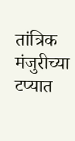तांत्रिक मंजुरीच्या टप्यात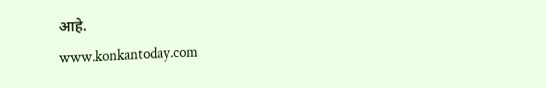आहे.
www.konkantoday.com